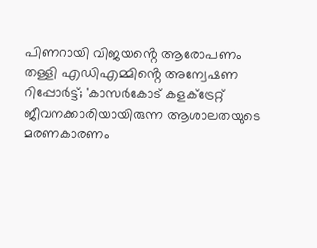പിണറായി വിജയൻ്റെ ആരോപണം തള്ളി എഡിഎമ്മിൻ്റെ അന്വേഷണ റിപ്പോർട്ട്; 'കാസർകോട് കളക്ട്രേറ്റ് ജീവനക്കാരിയായിരുന്ന ആശാലതയുടെ മരണകാരണം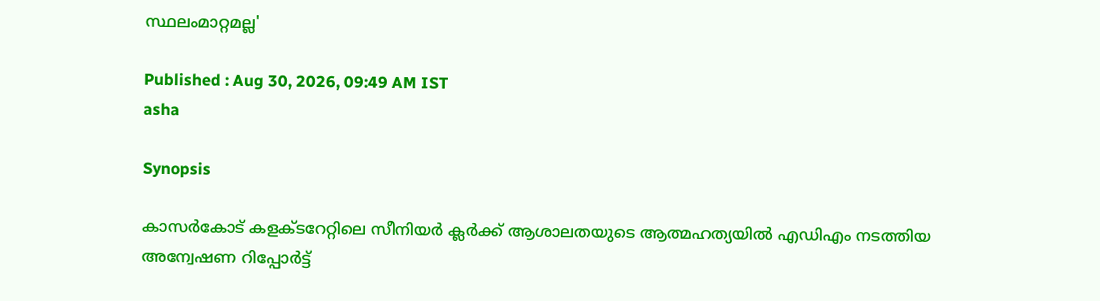സ്ഥലംമാറ്റമല്ല'

Published : Aug 30, 2026, 09:49 AM IST
asha

Synopsis

കാസർകോട് കളക്ടറേറ്റിലെ സീനിയർ ക്ലർക്ക് ആശാലതയുടെ ആത്മഹത്യയിൽ എഡിഎം നടത്തിയ അന്വേഷണ റിപ്പോർട്ട്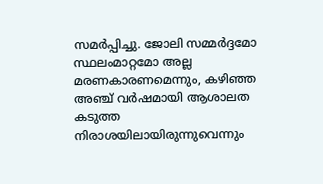സമർപ്പിച്ചു. ജോലി സമ്മർദ്ദമോ സ്ഥലംമാറ്റമോ അല്ല മരണകാരണമെന്നും, കഴിഞ്ഞ അഞ്ച് വർഷമായി ആശാലത കടുത്ത നിരാശയിലായിരുന്നുവെന്നും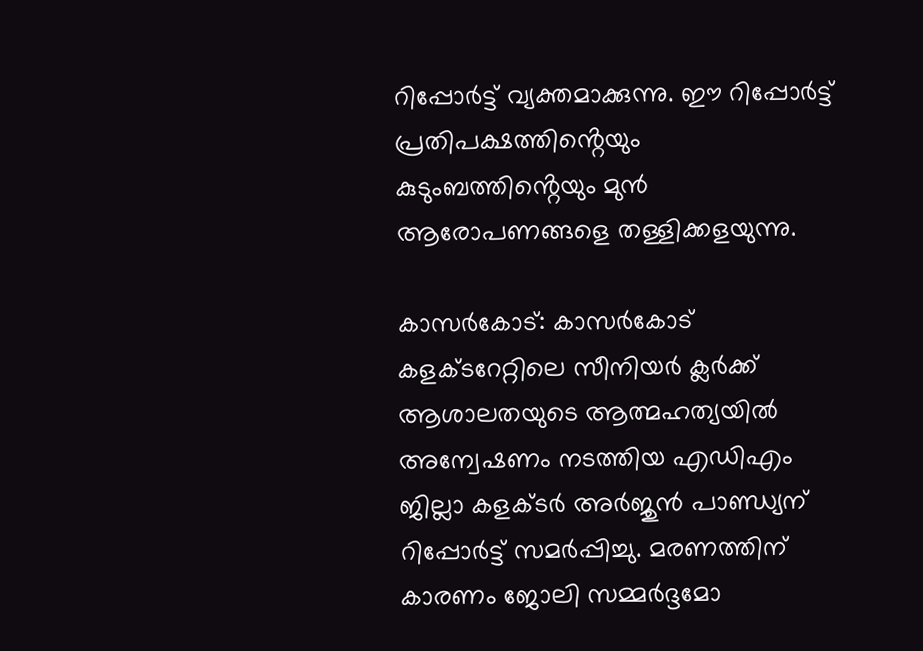റിപ്പോർട്ട് വ്യക്തമാക്കുന്നു. ഈ റിപ്പോർട്ട് പ്രതിപക്ഷത്തിൻ്റെയും കുടുംബത്തിൻ്റെയും മുൻ ആരോപണങ്ങളെ തള്ളിക്കളയുന്നു.

കാസർകോട്: കാസർകോട് കളക്ടറേറ്റിലെ സീനിയർ ക്ലർക്ക് ആശാലതയുടെ ആത്മഹത്യയിൽ അന്വേഷണം നടത്തിയ എഡിഎം ജില്ലാ കളക്ടർ അർജുൻ പാണ്ഡ്യന് റിപ്പോർട്ട് സമർപ്പിച്ചു. മരണത്തിന് കാരണം ജോലി സമ്മർദ്ദമോ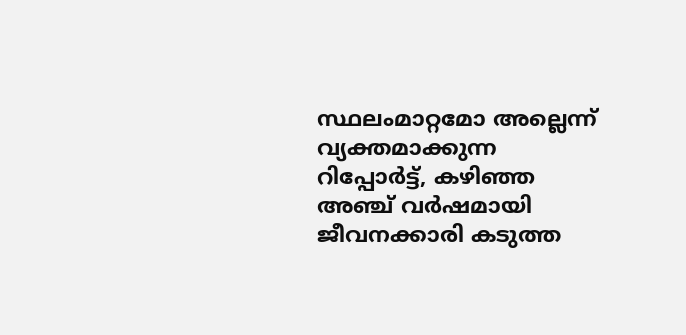സ്ഥലംമാറ്റമോ അല്ലെന്ന് വ്യക്തമാക്കുന്ന റിപ്പോർട്ട്, കഴിഞ്ഞ അഞ്ച് വർഷമായി ജീവനക്കാരി കടുത്ത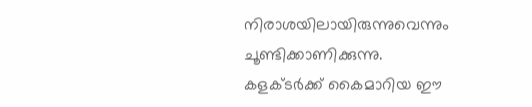നിരാശയിലായിരുന്നുവെന്നും ചൂണ്ടിക്കാണിക്കുന്നു. കളക്ടർക്ക് കൈമാറിയ ഈ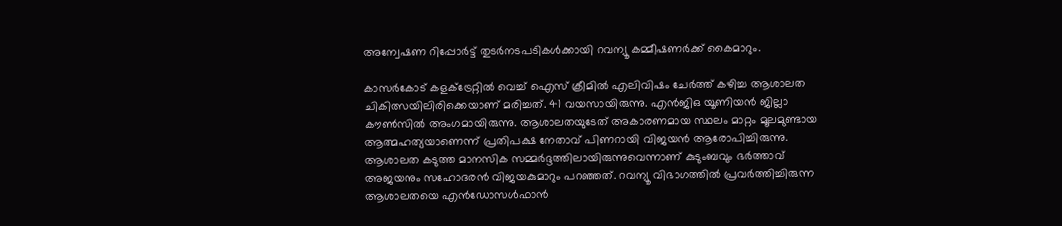അന്വേഷണ റിപ്പോർട്ട് തുടർനടപടികൾക്കായി റവന്യൂ കമ്മീഷണർക്ക് കൈമാറും.

കാസർകോട് കളക്ട്രേറ്റിൽ വെച്ച് ഐസ് ക്രീമിൽ എലിവിഷം ചേർത്ത് കഴിച്ച ആശാലത ചികിത്സയിലിരിക്കെയാണ് മരിച്ചത്. 41 വയസായിരുന്നു. എൻജിഒ യൂണിയൻ ജില്ലാ കൗൺസിൽ അംഗമായിരുന്നു. ആശാലതയുടേത് അകാരണമായ സ്ഥലം മാറ്റം മൂലമുണ്ടായ ആത്മഹത്യയാണെന്ന് പ്രതിപക്ഷ നേതാവ് പിണറായി വിജയൻ ആരോപിച്ചിരുന്നു. ആശാലത കടുത്ത മാനസിക സമ്മർദ്ദത്തിലായിരുന്നുവെന്നാണ് കുടുംബവും ഭർത്താവ് അജയനും സഹോദരൻ വിജയകുമാറും പറഞ്ഞത്. റവന്യൂ വിഭാഗത്തിൽ പ്രവർത്തിച്ചിരുന്ന ആശാലതയെ എൻഡോസൾഫാൻ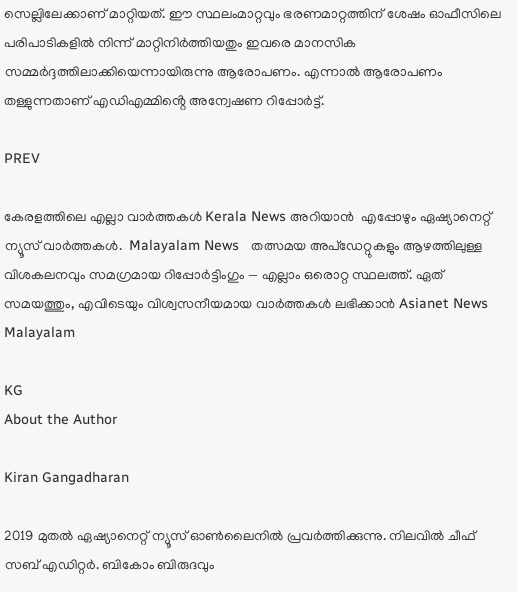സെല്ലിലേക്കാണ് മാറ്റിയത്. ഈ സ്ഥലംമാറ്റവും ഭരണമാറ്റത്തിന് ശേഷം ഓഫീസിലെ പരിപാടികളിൽ നിന്ന് മാറ്റിനിർത്തിയതും ഇവരെ മാനസിക സമ്മർദ്ദത്തിലാക്കിയെന്നായിരുന്നു ആരോപണം. എന്നാൽ ആരോപണം തള്ളുന്നതാണ് എഡിഎമ്മിൻ്റെ അന്വേഷണ റിപ്പോർട്ട്.

PREV

കേരളത്തിലെ എല്ലാ വാർത്തകൾ Kerala News അറിയാൻ  എപ്പോഴും ഏഷ്യാനെറ്റ് ന്യൂസ് വാർത്തകൾ.  Malayalam News   തത്സമയ അപ്‌ഡേറ്റുകളും ആഴത്തിലുള്ള വിശകലനവും സമഗ്രമായ റിപ്പോർട്ടിംഗും — എല്ലാം ഒരൊറ്റ സ്ഥലത്ത്. ഏത് സമയത്തും, എവിടെയും വിശ്വസനീയമായ വാർത്തകൾ ലഭിക്കാൻ Asianet News Malayalam

KG
About the Author

Kiran Gangadharan

2019 മുതല്‍ ഏഷ്യാനെറ്റ് ന്യൂസ് ഓണ്‍ലൈനില്‍ പ്രവര്‍ത്തിക്കുന്നു. നിലവില്‍ ചീഫ് സബ് എഡിറ്റർ. ബികോം ബിരുദവും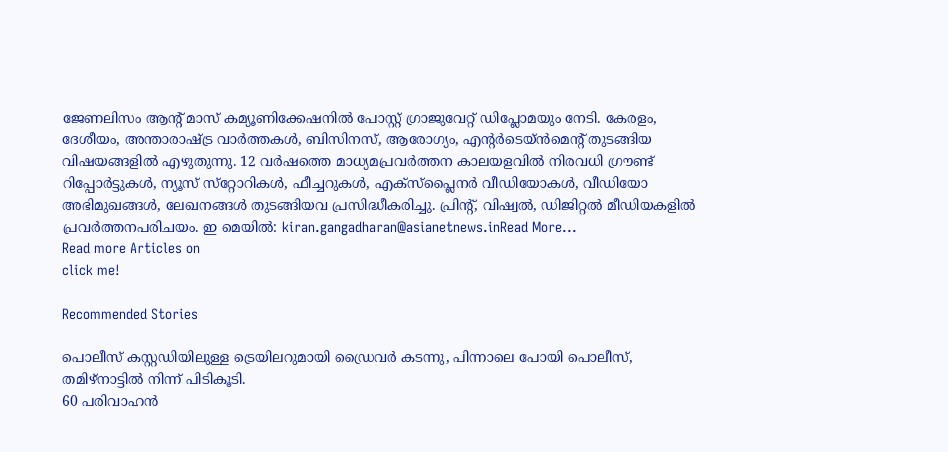ജേണലിസം ആൻ്റ് മാസ് കമ്യൂണിക്കേഷനിൽ പോസ്റ്റ് ഗ്രാജുവേറ്റ് ഡിപ്ലോമയും നേടി. കേരളം, ദേശീയം, അന്താരാഷ്ട്ര വാര്‍ത്തകള്‍, ബിസിനസ്, ആരോഗ്യം, എന്റർടെയ്ൻമെൻ്റ് തുടങ്ങിയ വിഷയങ്ങളില്‍ എഴുതുന്നു. 12 വര്‍ഷത്തെ മാധ്യമപ്രവര്‍ത്തന കാലയളവില്‍ നിരവധി ഗ്രൗണ്ട് റിപ്പോര്‍ട്ടുകള്‍, ന്യൂസ് സ്‌റ്റോറികള്‍, ഫീച്ചറുകള്‍, എക്‌സ്‌പ്ലൈന‍ർ വീഡിയോകൾ, വീഡിയോ അഭിമുഖങ്ങള്‍, ലേഖനങ്ങള്‍ തുടങ്ങിയവ പ്രസിദ്ധീകരിച്ചു. പ്രിന്റ്, വിഷ്വല്‍, ഡിജിറ്റല്‍ മീഡിയകളില്‍ പ്രവര്‍ത്തനപരിചയം. ഇ മെയില്‍: kiran.gangadharan@asianetnews.inRead More...
Read more Articles on
click me!

Recommended Stories

പൊലീസ് കസ്റ്റഡിയിലുള്ള ട്രെയിലറുമായി ഡ്രൈവർ കടന്നു, പിന്നാലെ പോയി പൊലീസ്, തമിഴ്നാട്ടിൽ നിന്ന് പിടികൂടി.
60 പരിവാഹൻ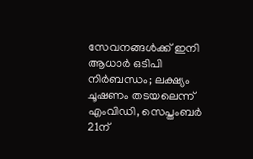സേവനങ്ങൾക്ക് ഇനി ആധാർ ഒടിപി നിർബന്ധം; ലക്ഷ്യം ചൂഷണം തടയലെന്ന് എംവിഡി, സെപ്തംബർ 21ന്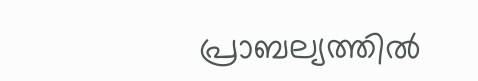പ്രാബല്യത്തിൽ